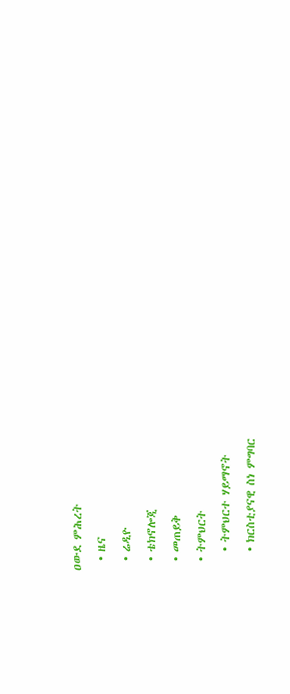ዐውደ ምሕረት
  • ዜና
  • ሬዲዮ
  • ቴክኖሎጂ
  • መጠይቅ
  • ትምህርት
    • ትምህርተ ሃይማኖት
    • ክርስቲያናዊ ስነ ምግባር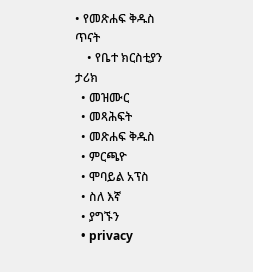• የመጽሐፍ ቅዱስ ጥናት
    • የቤተ ክርስቲያን ታሪክ
  • መዝሙር
  • መጻሕፍት
  • መጽሐፍ ቅዱስ
  • ምርጫዮ
  • ሞባይል አፕስ
  • ስለ እኛ
  • ያግኙን
  • privacy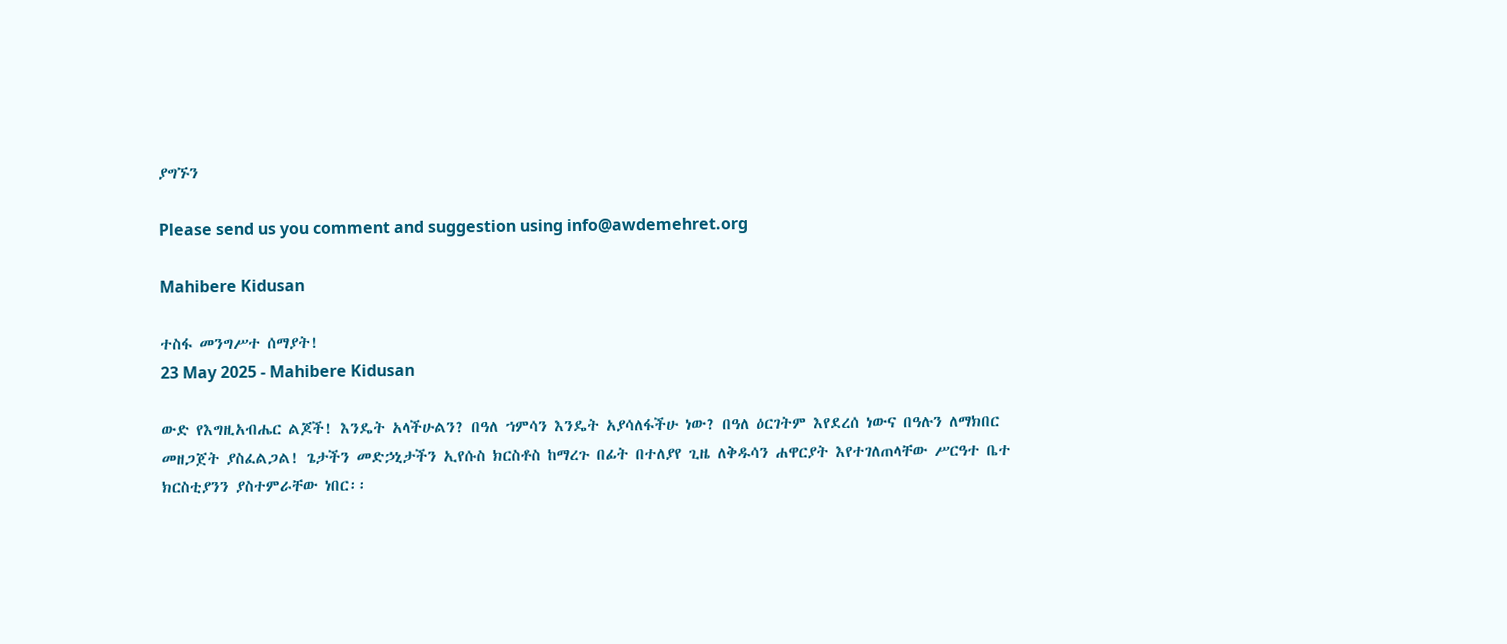ያግኙን

Please send us you comment and suggestion using info@awdemehret.org

Mahibere Kidusan

ተስፋ መንግሥተ ሰማያት!
23 May 2025 - Mahibere Kidusan

ውድ የእግዚአብሔር ልጆች! እንዴት አላችሁልን? በዓለ ኀምሳን እንዴት አያሳለፋችሁ ነው? በዓለ ዕርገትም እየደረሰ ነውና በዓሉን ለማክበር መዘጋጀት ያስፈልጋል! ጌታችን መድኃኒታችን ኢየሱስ ክርስቶስ ከማረጉ በፊት በተለያየ ጊዜ ለቅዱሳን ሐዋርያት እየተገለጠላቸው ሥርዓተ ቤተ ክርስቲያንን ያስተምራቸው ነበር፡፡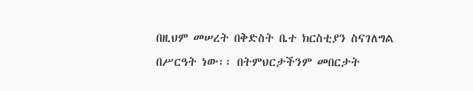በዚህም መሠረት በቅድስት ቤተ ክርስቲያን ስናገለግል በሥርዓት ነው፡፡ በትምህርታችንም መበርታት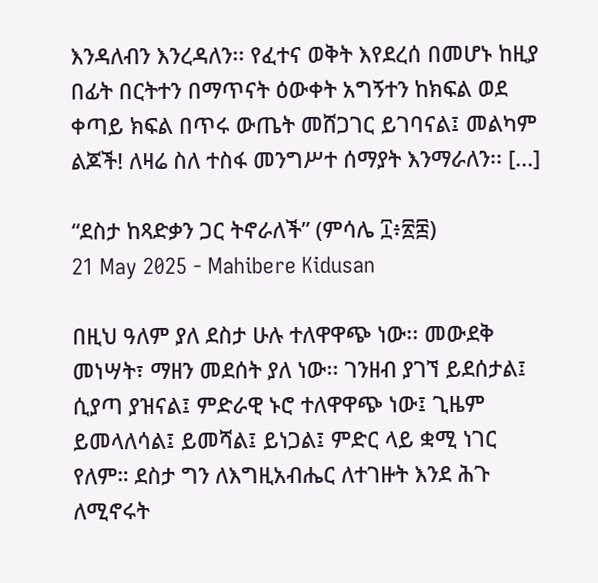እንዳለብን እንረዳለን፡፡ የፈተና ወቅት እየደረሰ በመሆኑ ከዚያ በፊት በርትተን በማጥናት ዕውቀት አግኝተን ከክፍል ወደ ቀጣይ ክፍል በጥሩ ውጤት መሸጋገር ይገባናል፤ መልካም ልጆች! ለዛሬ ስለ ተስፋ መንግሥተ ሰማያት እንማራለን፡፡ [...]

“ደስታ ከጻድቃን ጋር ትኖራለች” (ምሳሌ ፲፥፳፰)
21 May 2025 - Mahibere Kidusan

በዚህ ዓለም ያለ ደስታ ሁሉ ተለዋዋጭ ነው፡፡ መውደቅ መነሣት፣ ማዘን መደሰት ያለ ነው፡፡ ገንዘብ ያገኘ ይደሰታል፤ ሲያጣ ያዝናል፤ ምድራዊ ኑሮ ተለዋዋጭ ነው፤ ጊዜም ይመላለሳል፤ ይመሻል፤ ይነጋል፤ ምድር ላይ ቋሚ ነገር የለም። ደስታ ግን ለእግዚአብሔር ለተገዙት እንደ ሕጉ ለሚኖሩት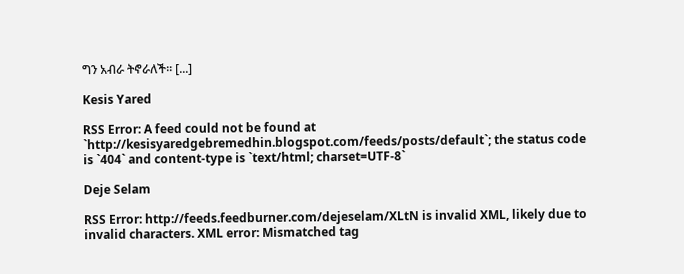ግን አብራ ትኖራለች፡፡ [...]

Kesis Yared

RSS Error: A feed could not be found at `http://kesisyaredgebremedhin.blogspot.com/feeds/posts/default`; the status code is `404` and content-type is `text/html; charset=UTF-8`

Deje Selam

RSS Error: http://feeds.feedburner.com/dejeselam/XLtN is invalid XML, likely due to invalid characters. XML error: Mismatched tag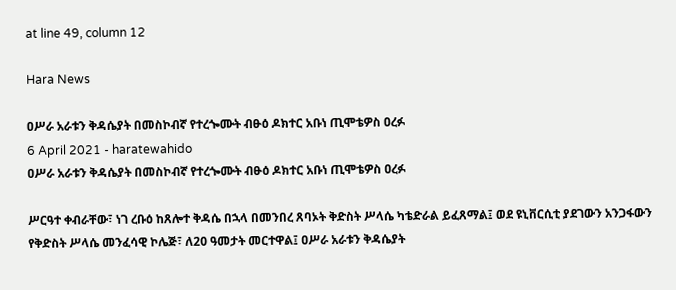at line 49, column 12

Hara News

ዐሥራ አራቱን ቅዳሴያት በመስኮብኛ የተረጐሙት ብፁዕ ዶክተር አቡነ ጢሞቴዎስ ዐረፉ
6 April 2021 - haratewahido
ዐሥራ አራቱን ቅዳሴያት በመስኮብኛ የተረጐሙት ብፁዕ ዶክተር አቡነ ጢሞቴዎስ ዐረፉ

ሥርዓተ ቀብራቸው፣ ነገ ረቡዕ ከጸሎተ ቅዳሴ በኋላ በመንበረ ጸባኦት ቅድስት ሥላሴ ካቴድራል ይፈጸማል፤ ወደ ዩኒቨርሲቲ ያደገውን አንጋፋውን የቅድስት ሥላሴ መንፈሳዊ ኮሌጅ፣ ለ20 ዓመታት መርተዋል፤ ዐሥራ አራቱን ቅዳሴያት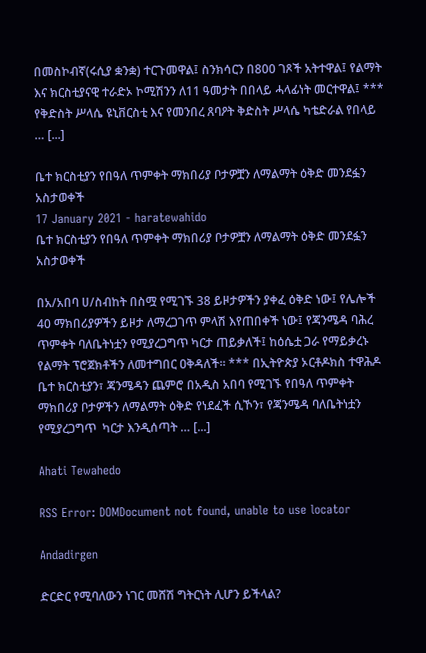በመስኮብኛ(ሩሲያ ቋንቋ) ተርጉመዋል፤ ስንክሳርን በ800 ገጾች አትተዋል፤ የልማት እና ክርስቲያናዊ ተራድኦ ኮሚሽንን ለ11 ዓመታት በበላይ ሓላፊነት መርተዋል፤ *** የቅድስት ሥላሴ ዩኒቨርስቲ እና የመንበረ ጸባዖት ቅድስት ሥላሴ ካቴድራል የበላይ … [...]

ቤተ ክርስቲያን የበዓለ ጥምቀት ማክበሪያ ቦታዎቿን ለማልማት ዕቅድ መንደፏን አስታወቀች
17 January 2021 - haratewahido
ቤተ ክርስቲያን የበዓለ ጥምቀት ማክበሪያ ቦታዎቿን ለማልማት ዕቅድ መንደፏን አስታወቀች

በአ/አበባ ሀ/ስብከት በስሟ የሚገኙ 38 ይዞታዎችን ያቀፈ ዕቅድ ነው፤ የሌሎች 40 ማክበሪያዎችን ይዞታ ለማረጋገጥ ምላሽ እየጠበቀች ነው፤ የጃንሜዳ ባሕረ ጥምቀት ባለቤትነቷን የሚያረጋግጥ ካርታ ጠይቃለች፤ ከዕሴቷ ጋራ የማይቃረኑ የልማት ፕሮጀክቶችን ለመተግበር ዐቅዳለች፡፡ *** በኢትዮጵያ ኦርቶዶክስ ተዋሕዶ ቤተ ክርስቲያን፣ ጃንሜዳን ጨምሮ በአዲስ አበባ የሚገኙ የበዓለ ጥምቀት ማክበሪያ ቦታዎችን ለማልማት ዕቅድ የነደፈች ሲኾን፣ የጃንሜዳ ባለቤትነቷን የሚያረጋግጥ  ካርታ እንዲሰጣት … [...]

Ahati Tewahedo

RSS Error: DOMDocument not found, unable to use locator

Andadirgen

ድርድር የሚባለውን ነገር መሸሽ ግትርነት ሊሆን ይችላል?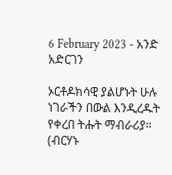6 February 2023 - አንድ አድርገን

ኦርቶዶክሳዊ ያልሆኑት ሁሉ ነገራችን በውል እንዲረዱት የቀረበ ትሑት ማብራሪያ።  (ብርሃኑ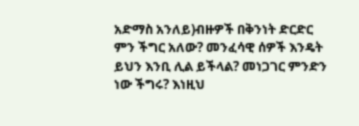አድማስ አንለይ)ብዙዎች በቅንነት ድርድር ምን ችግር አለው? መንፈሳዊ ሰዎች እንዴት ይህን እንቢ ሊል ይችላል? መነጋገር ምንድን ነው ችግሩ? እነዚህ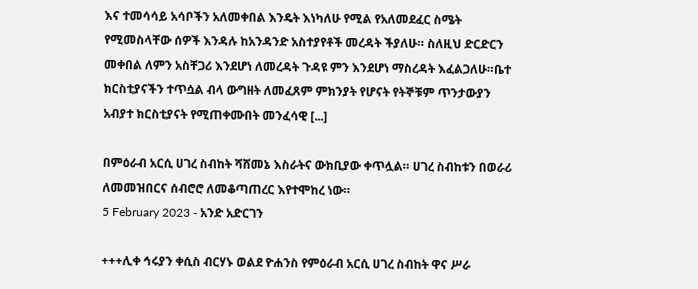እና ተመሳሳይ አሳቦችን አለመቀበል እንዴት እነካለሁ የሚል የአለመደፈር ስሜት የሚመስላቸው ሰዎች እንዳሉ ከአንዳንድ አስተያየቶች መረዳት ችያለሁ። ስለዚህ ድርድርን መቀበል ለምን አስቸጋሪ እንደሆነ ለመረዳት ጉዳዩ ምን እንደሆነ ማስረዳት እፈልጋለሁ።ቤተ ክርስቲያናችን ተጥሷል ብላ ውግዘት ለመፈጸም ምክንያት የሆናት የትኞቹም ጥንታውያን አብያተ ክርስቲያናት የሚጠቀሙበት መንፈሳዊ [...]

በምዕራብ አርሲ ሀገረ ስብከት ሻሸመኔ እስራትና ውክቢያው ቀጥሏል። ሀገረ ስብከቱን በወራሪ ለመመዝበርና ሰብሮሮ ለመቆጣጠረር እየተሞከረ ነው።
5 February 2023 - አንድ አድርገን

+++ሊቀ ኅሩያን ቀሲስ ብርሃኑ ወልደ ዮሐንስ የምዕራብ አርሲ ሀገረ ስብከት ዋና ሥራ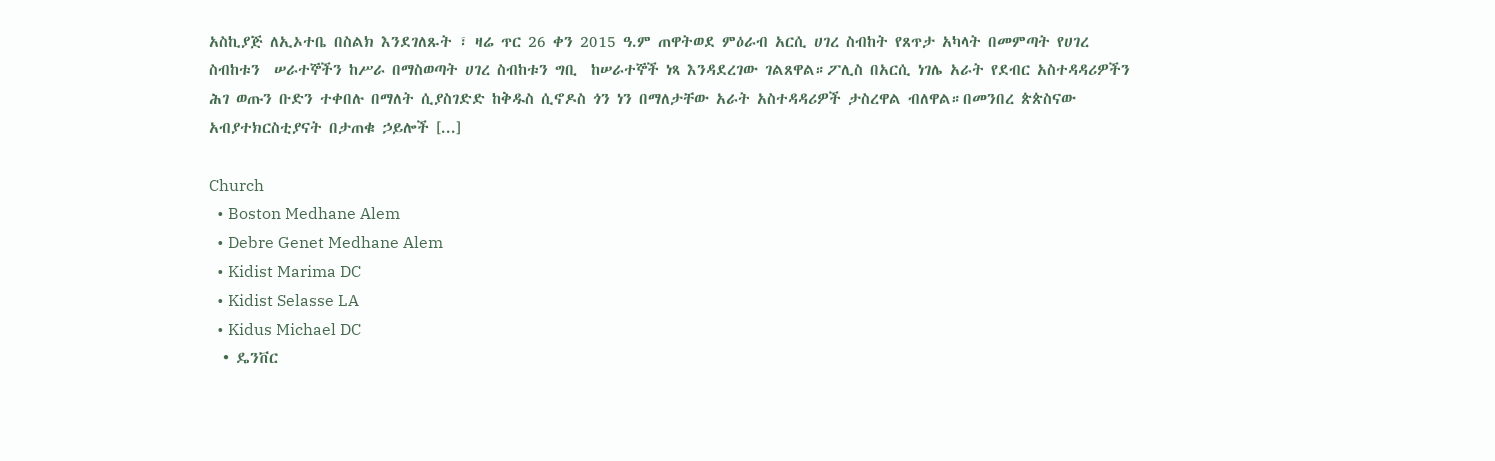አስኪያጅ ለኢኦተቤ በስልክ እንደገለጹት ፣ ዛሬ ጥር 26 ቀን 2015 ዓ.ም ጠዋትወደ ምዕራብ አርሲ ሀገረ ስብከት የጸጥታ አካላት በመምጣት የሀገረ ስብከቱን  ሠራተኞችን ከሥራ በማስወጣት ሀገረ ስብከቱን ግቢ  ከሠራተኞች ነጻ እንዳደረገው ገልጸዋል።ፖሊስ በአርሲ ነገሌ አራት የደብር አስተዳዳሪዎችን ሕገ ወጡን ቡድን ተቀበሉ በማለት ሲያስገድድ ከቅዱስ ሲኖዶስ ጎን ነን በማለታቸው አራት አስተዳዳሪዎች ታስረዋል ብለዋል።በመንበረ ጵጵስናው አብያተክርስቲያናት በታጠቁ ኃይሎች [...]

Church
  • Boston Medhane Alem
  • Debre Genet Medhane Alem
  • Kidist Marima DC
  • Kidist Selasse LA
  • Kidus Michael DC
  • ዴንቨር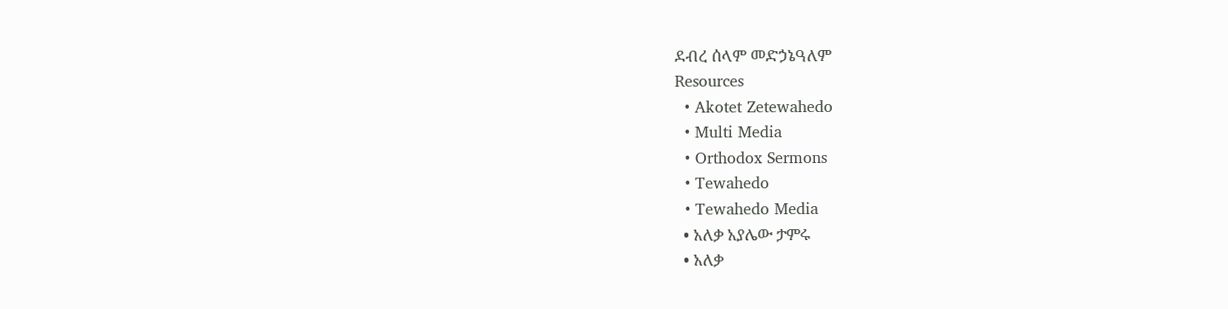ደብረ ሰላም መድኃኔዓለም
Resources
  • Akotet Zetewahedo
  • Multi Media
  • Orthodox Sermons
  • Tewahedo
  • Tewahedo Media
  • አለቃ አያሌው ታምሩ
  • አለቃ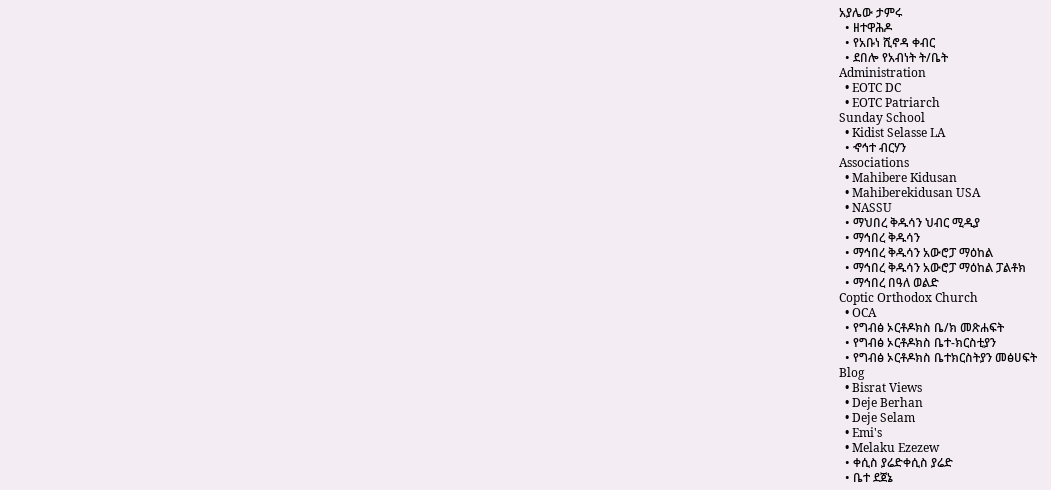አያሌው ታምሩ
  • ዘተዋሕዶ
  • የአቡነ ሺኖዳ ቀብር
  • ደበሎ የአብነት ት/ቤት
Administration
  • EOTC DC
  • EOTC Patriarch
Sunday School
  • Kidist Selasse LA
  • ኆኅተ ብርሃን
Associations
  • Mahibere Kidusan
  • Mahiberekidusan USA
  • NASSU
  • ማህበረ ቅዱሳን ህብር ሚዲያ
  • ማኅበረ ቅዱሳን
  • ማኅበረ ቅዱሳን አውሮፓ ማዕከል
  • ማኅበረ ቅዱሳን አውሮፓ ማዕከል ፓልቶክ
  • ማኅበረ በዓለ ወልድ
Coptic Orthodox Church
  • OCA
  • የግብፅ ኦርቶዶክስ ቤ/ክ መጽሐፍት
  • የግብፅ ኦርቶዶክስ ቤተ-ክርስቲያን
  • የግብፅ ኦርቶዶክስ ቤተክርስትያን መፅሀፍት
Blog
  • Bisrat Views
  • Deje Berhan
  • Deje Selam
  • Emi's
  • Melaku Ezezew
  • ቀሲስ ያሬድቀሲስ ያሬድ
  • ቤተ ደጀኔ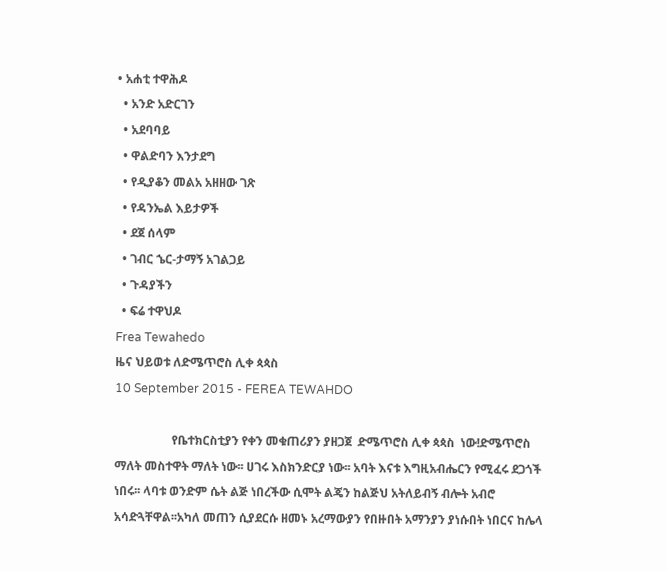• አሐቲ ተዋሕዶ
  • አንድ አድርገን
  • አደባባይ
  • ዋልድባን እንታደግ
  • የዲያቆን መልአ አዘዘው ገጽ
  • የዳንኤል እይታዎች
  • ደጀ ሰላም
  • ገብር ኄር-ታማኝ አገልጋይ
  • ጉዳያችን
  • ፍሬ ተዋህዶ
Frea Tewahedo
ዜና ህይወቱ ለድሜጥሮስ ሊቀ ጳጳስ
10 September 2015 - FEREA TEWAHDO

                   የቤተክርስቲያን የቀን መቁጠሪያን ያዘጋጀ  ድሜጥሮስ ሊቀ ጳጳስ  ነው!ድሜጥሮስ ማለት መስተዋት ማለት ነው፡፡ ሀገሩ እስክንድርያ ነው፡፡ አባት እናቱ እግዚአብሔርን የሚፈሩ ደጋጎች ነበሩ፡፡ ላባቱ ወንድም ሴት ልጅ ነበረችው ሲሞት ልጄን ከልጅህ አትለይብኝ ብሎት አብሮ አሳድጓቸዋል፡፡አካለ መጠን ሲያደርሱ ዘመኑ አረማውያን የበዙበት አማንያን ያነሱበት ነበርና ከሌላ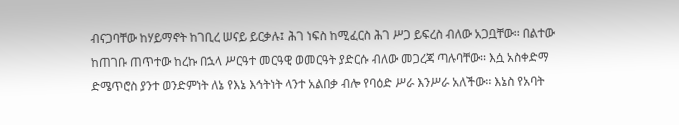ብናጋባቸው ከሃይማኖት ከገቢረ ሠናይ ይርቃሉ፤ ሕገ ነፍስ ከሚፈርስ ሕገ ሥጋ ይፍረስ ብለው አጋቧቸው፡፡ በልተው ከጠገቡ ጠጥተው ከረኩ በኋላ ሥርዓተ መርዓዊ ወመርዓት ያድርሱ ብለው መጋረጃ ጣሉባቸው፡፡ እሷ አስቀድማ ድሜጥሮስ ያንተ ወንድምነት ለኔ የእኔ እኅትነት ላንተ አልበቃ ብሎ የባዕድ ሥራ እንሥራ አለችው፡፡ እኔስ የአባት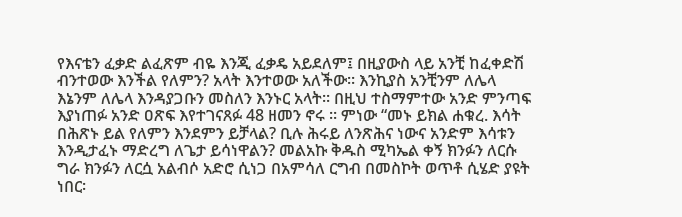የእናቴን ፈቃድ ልፈጽም ብዬ እንጂ ፈቃዴ አይደለም፤ በዚያውስ ላይ አንቺ ከፈቀድሽ ብንተወው እንችል የለምን? አላት እንተወው አለችው፡፡ እንኪያስ አንቺንም ለሌላ እኔንም ለሌላ እንዳያጋቡን መስለን እንኑር አላት፡፡ በዚህ ተስማምተው አንድ ምንጣፍ እያነጠፉ አንድ ዐጽፍ እየተገናጸፉ 48 ዘመን ኖሩ ፡፡ ምነው “መኑ ይክል ሐቁረ. እሳት በሕጽኑ ይል የለምን እንደምን ይቻላል? ቢሉ ሕሩይ ለንጽሕና ነውና አንድም እሳቱን እንዲታፈኑ ማድረግ ለጌታ ይሳነዋልን? መልአኩ ቅዱስ ሚካኤል ቀኝ ክንፉን ለርሱ ግራ ክንፉን ለርሷ አልብሶ አድሮ ሲነጋ በአምሳለ ርግብ በመስኮት ወጥቶ ሲሄድ ያዩት ነበር፡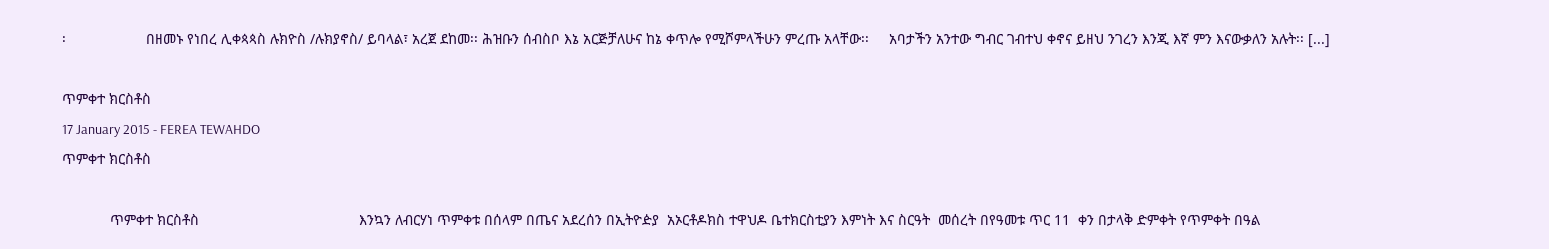፡                    በዘመኑ የነበረ ሊቀጳጳስ ሉክዮስ /ሉክያኖስ/ ይባላል፣ አረጀ ደከመ፡፡ ሕዝቡን ሰብስቦ እኔ አርጅቻለሁና ከኔ ቀጥሎ የሚሾምላችሁን ምረጡ አላቸው፡፡     አባታችን አንተው ግብር ገብተህ ቀኖና ይዘህ ንገረን እንጂ እኛ ምን እናውቃለን አሉት፡፡ [...]

ጥምቀተ ክርስቶስ
17 January 2015 - FEREA TEWAHDO
ጥምቀተ ክርስቶስ

            ጥምቀተ ክርስቶስ                                        እንኳን ለብርሃነ ጥምቀቱ በሰላም በጤና አደረሰን በኢትዮዽያ  አኦርቶዶክስ ተዋህዶ ቤተክርስቲያን እምነት እና ስርዓት  መሰረት በየዓመቱ ጥር 11  ቀን በታላቅ ድምቀት የጥምቀት በዓል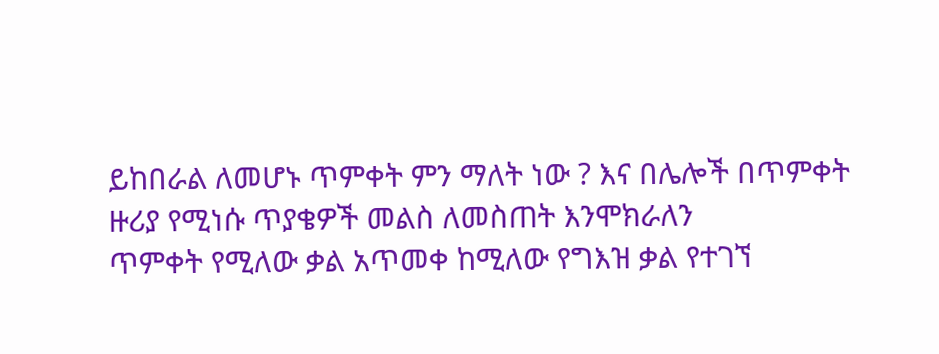ይከበራል ለመሆኑ ጥምቀት ምን ማለት ነው ? እና በሌሎች በጥምቀት ዙሪያ የሚነሱ ጥያቄዎች መልስ ለመስጠት እንሞክራለን                                                                              ጥምቀት የሚለው ቃል አጥመቀ ከሚለው የግእዝ ቃል የተገኘ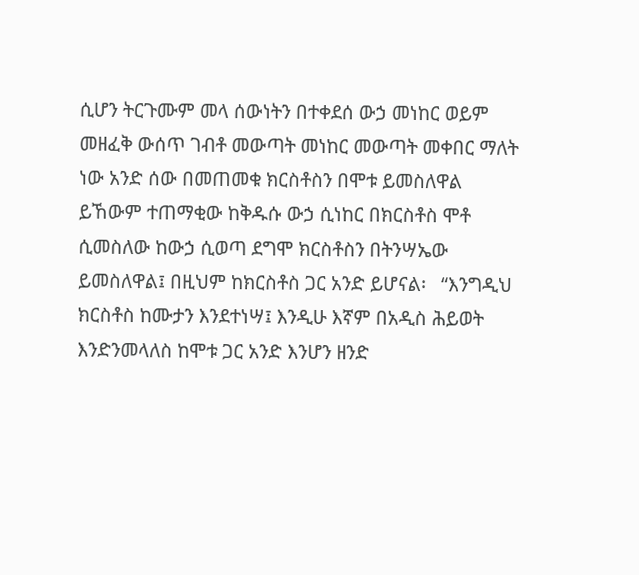ሲሆን ትርጉሙም መላ ሰውነትን በተቀደሰ ውኃ መነከር ወይም መዘፈቅ ውሰጥ ገብቶ መውጣት መነከር መውጣት መቀበር ማለት ነው አንድ ሰው በመጠመቁ ክርስቶስን በሞቱ ይመስለዋል ይኸውም ተጠማቂው ከቅዱሱ ውኃ ሲነከር በክርስቶስ ሞቶ ሲመስለው ከውኃ ሲወጣ ደግሞ ክርስቶስን በትንሣኤው ይመስለዋል፤ በዚህም ከክርስቶስ ጋር አንድ ይሆናል፡   “እንግዲህ ክርስቶስ ከሙታን እንደተነሣ፤ እንዲሁ እኛም በአዲስ ሕይወት እንድንመላለስ ከሞቱ ጋር አንድ እንሆን ዘንድ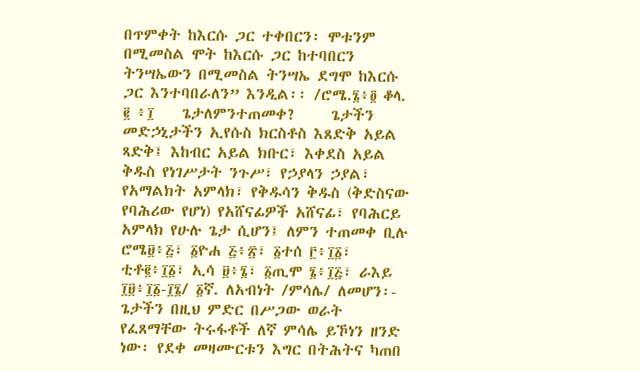በጥምቀት ከእርሱ ጋር ተቀበርን፡ ሞቱንም በሚመስል ሞት ከእርሱ ጋር ከተባበርን ትንሣኤውን በሚመስል ትንሣኤ ደግሞ ከእርሱ ጋር እንተባበራለን” እንዲል፡፡ /ሮሜ.፮፥፬ ቆላ. ፪ ፥፲    ጌታለምንተጠመቀ?     ጌታችን መድኃኒታችን ኢየሱስ ክርስቶስ እጸድቅ አይል ጻድቅ፤ እከብር አይል ክቡር፣ እቀደስ አይል ቅዱስ የነገሥታት ንጉሥ፣ የኃያላን ኃያል፣ የአማልክት አምላክ፣ የቅዱሳን ቅዱስ (ቅድስናው የባሕሪው የሆነ) የአሸናፊዎች አሸናፊ፣ የባሕርይ አምላክ የሁሉ ጌታ ሲሆን፤ ለምን ተጠመቀ ቢሉ ሮሜ፱፥፭፣ ፩ዮሐ ፭፥፳፣ ፩ተሰ ፫፥፲፩፣ ቲቶ፪፥፲፩፣ ኢሳ ፱፥፮፣ ፩ጢሞ ፮፥፲፭፣ ራእይ ፲፱፥፲፩-፲፮/ ፩ኛ. ለአብነት /ምሳሌ/ ለመሆን፡- ጌታችን በዚህ ምድር በሥጋው ወራት የፈጸማቸው ትሩፋቶች ለኛ ምሳሌ ይኾነን ዘንድ ነው፡ የደቀ መዛሙርቱን እግር በትሕትና ካጠበ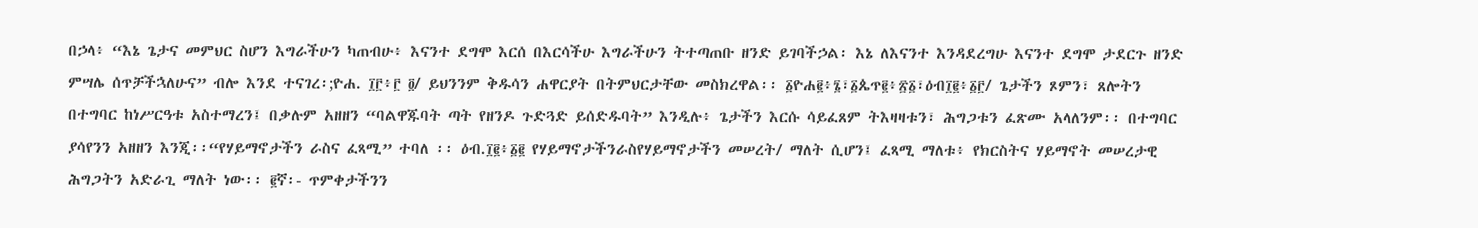በኃላ፥ “እኔ ጌታና መምህር ስሆን እግራችሁን ካጠብሁ፥ እናንተ ደግሞ እርሰ በእርሳችሁ እግራችሁን ትተጣጠቡ ዘንድ ይገባችኃል፡ እኔ ለእናንተ እንዳደረግሁ እናንተ ደግሞ ታደርጉ ዘንድ ምሣሌ ሰጥቻችኋለሁና” ብሎ እንደ ተናገረ፡;ዮሐ. ፲፫፥፫ ፬/ ይህንንም ቅዱሳን ሐዋርያት በትምህርታቸው መስክረዋል፡፡ ፩ዮሐ፪፥፮፣፩ጴጥ፪፥፳፩፣ዕብ፲፪፥፩፫/ ጌታችን ጾምን፣ ጸሎትን በተግባር ከነሥርዓቱ አስተማረን፤ በቃሉም አዘዘን “ባልዋጁባት ጣት የዘንዶ ጉድጓድ ይሰድዱባት” እንዲሉ፥ ጌታችን እርሱ ሳይፈጸም ትእዛዛቱን፣ ሕግጋቱን ፈጽሙ አላለንም፡፡ በተግባር ያሳየንን አዘዘን እንጂ፡፡“የሃይማኖታችን ራስና ፈጻሚ” ተባለ ፡፡ ዕብ.፲፪፥፩፪ የሃይማኖታችንራስየሃይማኖታችን መሠረት/ ማለት ሲሆን፤ ፈጻሚ ማለቱ፥ የክርስትና ሃይማኖት መሠረታዊ ሕግጋትን አድራጊ ማለት ነው፡፡ ፪ኛ፡- ጥምቀታችንን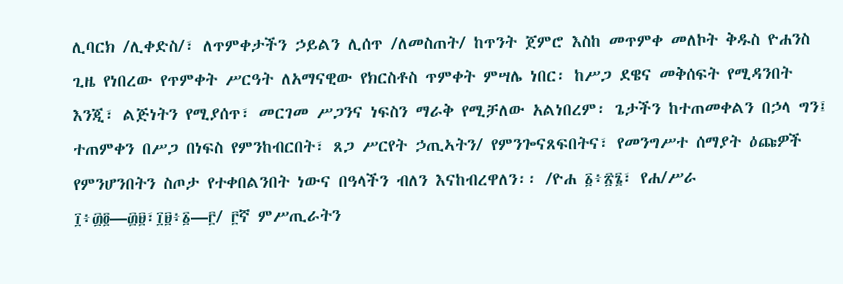ሊባርክ /ሊቀድስ/፣ ለጥምቀታችን ኃይልን ሊሰጥ /ለመስጠት/ ከጥንት ጀምሮ እስከ መጥምቀ መለኮት ቅዱስ ዮሐንስ ጊዜ የነበረው የጥምቀት ሥርዓት ለአማናዊው የክርስቶስ ጥምቀት ምሣሌ ነበር፡ ከሥጋ ደዌና መቅሰፍት የሚዳንበት እንጂ፣ ልጅነትን የሚያሰጥ፣ መርገመ ሥጋንና ነፍስን ማራቅ የሚቻለው አልነበረም፡ ጌታችን ከተጠመቀልን በኃላ ግን፤ ተጠምቀን በሥጋ በነፍስ የምንከብርበት፣ ጸጋ ሥርየት ኃጢኣትን/ የምንጐናጸፍበትና፣ የመንግሥተ ሰማያት ዕጩዎች የምንሆንበትን ስጦታ የተቀበልንበት ነውና በዓላችን ብለን እናከብረዋለን፡፡ /ዮሐ ፩፥፳፮፣ የሐ/ሥራ ፲፥፴፬—፴፱፣፲፱፥፩—፫/ ፫ኛ ምሥጢራትን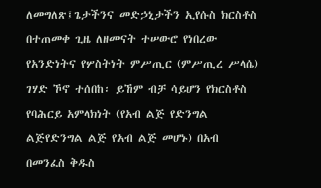ለመግለጽ፤ጌታችንና መድኃኒታችን ኢየሱስ ክርስቶስ በተጠመቀ ጊዜ ለዘመናት ተሠውሮ የነበረው የአንድነትና የሦስትነት ምሥጢር (ምሥጢረ ሥላሴ) ገሃድ ኾኖ ተሰበከ፡ ይኸም ብቻ ሳይሆን የክርስቶስ የባሕርይ አምላክነት (የአብ ልጅ የድንግል ልጅየድንግል ልጅ የአብ ልጅ መሆኑ) በአብ በመንፈስ ቅዱስ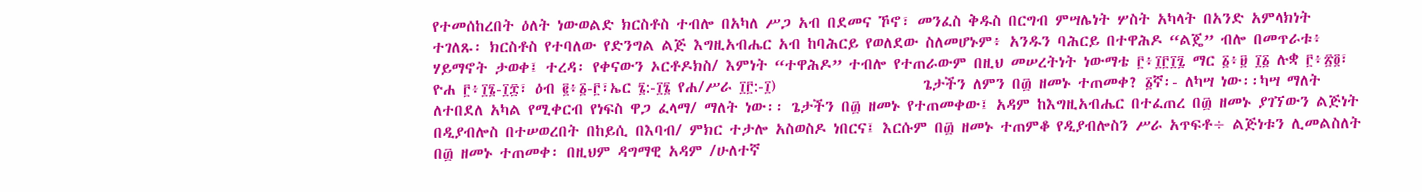የተመሰከረበት ዕለት ነውወልድ ክርስቶስ ተብሎ በአካለ ሥጋ አብ በደመና ኾኖ፣ መንፈስ ቅዱስ በርግብ ምሣሌነት ሦስት አካላት በአንድ አምላክነት ተገለጹ፡ ክርስቶስ የተባለው የድንግል ልጅ እግዚአብሔር አብ ከባሕርይ የወለደው ስለመሆኑም፥ አንዱን ባሕርይ በተዋሕዶ “ልጄ” ብሎ በመጥራቱ፥ ሃይማኖት ታወቀ፤ ተረዳ፡ የቀናውን ኦርቶዶክስ/ እምነት “ተዋሕዶ” ተብሎ የተጠራውም በዚህ መሠረትነት ነውማቴ ፫፥፲፫፲፯ ማር ፩፥፱ ፲፩ ሉቋ ፫፥፳፬፣ ዮሐ ፫፥፲፮-፲፰፣ ዕብ ፪፥፩-፫፣ኤር ፮:-፲፮ የሐ/ሥራ ፲፫:-፲)                     ጌታችን ለምን በ፴ ዘመኑ ተጠመቀ? ፩ኛ፡- ለካሣ ነው፡፡ካሣ ማለት ለተበደለ አካል የሚቀርብ የነፍስ ዋጋ ፈላማ/ ማለት ነው፡፡ ጌታችን በ፴ ዘመኑ የተጠመቀው፤ አዳም ከእግዚአብሔር በተፈጠረ በ፴ ዘመኑ ያገኘውን ልጅነት በዲያብሎስ በተሠወረበት በከይሲ በእባብ/ ምክር ተታሎ አስወስዶ ነበርና፤ እርሱም በ፴ ዘመኑ ተጠምቆ የዲያብሎስን ሥራ አጥፍቶ÷ ልጅነቱን ሊመልስለት በ፴ ዘመኑ ተጠመቀ፡ በዚህም ዳግማዊ አዳም /ሁለተኛ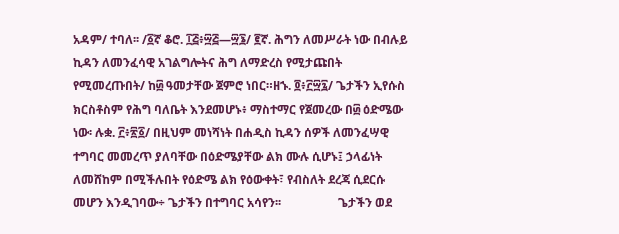አዳም/ ተባለ፡፡ /፩ኛ ቆሮ. ፲፭፥፵፭—፵፮/ ፪ኛ. ሕግን ለመሥራት ነው በብሉይ ኪዳን ለመንፈሳዊ አገልግሎትና ሕግ ለማድረስ የሚታጩበት   የሚመረጡበት/ ከ፴ ዓመታቸው ጀምሮ ነበር።ዘኁ. ፬፥፫፵፯/ ጌታችን ኢየሱስ ክርስቶስም የሕግ ባለቤት እንደመሆኑ፥ ማስተማር የጀመረው በ፴ ዕድሜው ነው፡ ሉቋ. ፫፥፳፩/ በዚህም መነሻነት በሐዲስ ኪዳን ሰዎች ለመንፈሣዊ ተግባር መመረጥ ያለባቸው በዕድሜያቸው ልክ ሙሉ ሲሆኑ፤ ኃላፊነት ለመሸከም በሚችሉበት የዕድሜ ልክ የዕውቀት፣ የብስለት ደረጃ ሲደርሱ መሆን እንዲገባው÷ ጌታችን በተግባር አሳየን፡፡                   ጌታችን ወደ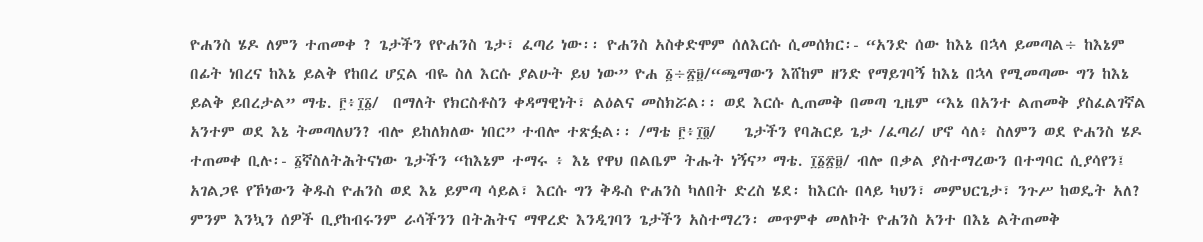ዮሐንስ ሄዶ ለምን ተጠመቀ ? ጌታችን የዮሐንስ ጌታ፣ ፈጣሪ ነው፡፡ ዮሐንስ አስቀድሞም ሰለእርሱ ሲመሰክር፡- “አንድ ሰው ከእኔ በኋላ ይመጣል÷ ከእኔም በፊት ነበረና ከእኔ ይልቅ የከበረ ሆኗል ብዬ ስለ እርሱ ያልሁት ይህ ነው” ዮሐ ፩÷፳፱/“ጫማውን እሸከም ዘንድ የማይገባኝ ከእኔ በኋላ የሚመጣሙ ግን ከእኔ ይልቅ ይበረታል” ማቴ. ፫፥፲፩/  በማለት የክርስቶስን ቀዳማዊነት፣ ልዕልና መስክሯል፡፡ ወደ እርሱ ሊጠመቅ በመጣ ጊዜም “እኔ በአንተ ልጠመቅ ያስፈልገኛል አንተም ወደ እኔ ትመጣለህን? ብሎ ይከለክለው ነበር” ተብሎ ተጽፏል፡፡ /ማቴ ፫፥፲፬/    ጌታችን የባሕርይ ጌታ /ፈጣሪ/ ሆኖ ሳለ፥ ስለምን ወደ ዮሐንስ ሄዶ ተጠመቀ ቢሉ፡- ፩ኛስለትሕትናነው ጌታችን “ከእኔም ተማሩ ፥ እኔ የዋህ በልቤም ትሑት ነኝና” ማቴ. ፲፩፳፱/ ብሎ በቃል ያስተማረውን በተግባር ሲያሳየን፤ አገልጋዩ የኾነውን ቅዱስ ዮሐንስ ወደ እኔ ይምጣ ሳይል፣ እርሱ ግን ቅዱስ ዮሐንስ ካለበት ድረስ ሄደ፡ ከእርሱ በላይ ካህን፣ መምህርጌታ፣ ንጉሥ ከወዴት አለ? ምንም እንኳን ሰዎች ቢያከብሩንም ራሳችንን በትሕትና ማዋረድ እንዲገባን ጌታችን አስተማረን፡ መጥምቀ መለኮት ዮሐንስ አንተ በእኔ ልትጠመቅ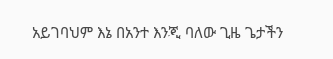አይገባህም እኔ በአንተ እንጂ ባለው ጊዜ ጌታችን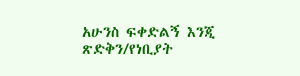አሁንስ ፍቀድልኝ እንጂ ጽድቅን/የነቢያት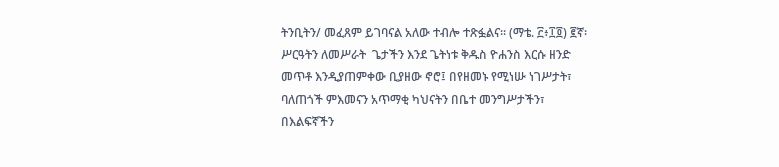ትንቢትን/ መፈጸም ይገባናል አለው ተብሎ ተጽፏልና፡፡ (ማቴ. ፫፥፲፬) ፪ኛ፡ ሥርዓትን ለመሥራት  ጌታችን እንደ ጌትነቱ ቅዱስ ዮሐንስ እርሱ ዘንድ መጥቶ እንዲያጠምቀው ቢያዘው ኖሮ፤ በየዘመኑ የሚነሡ ነገሥታት፣ ባለጠጎች ምእመናን አጥማቂ ካህናትን በቤተ መንግሥታችን፣ በእልፍኛችን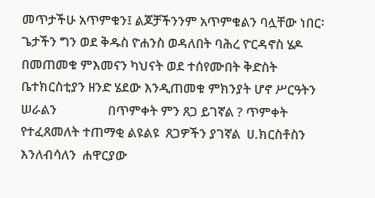መጥታችሁ አጥምቁን፤ ልጆቻችንንም አጥምቁልን ባሏቸው ነበር፡ ጌታችን ግን ወደ ቅዱስ ዮሐንስ ወዳለበት ባሕረ ዮርዳኖስ ሄዶ በመጠመቁ ምእመናን ካህናት ወደ ተሰየሙበት ቅድስት ቤተክርስቲያን ዘንድ ሄደው እንዲጠመቁ ምክንያት ሆኖ ሥርዓትን ሠራልን                 በጥምቀት ምን ጸጋ ይገኛል ? ጥምቀት  የተፈጸመለት ተጠማቂ ልዩልዩ  ጸጋዎችን ያገኛል  ሀ.ክርስቶስን እንለብሳለን  ሐዋርያው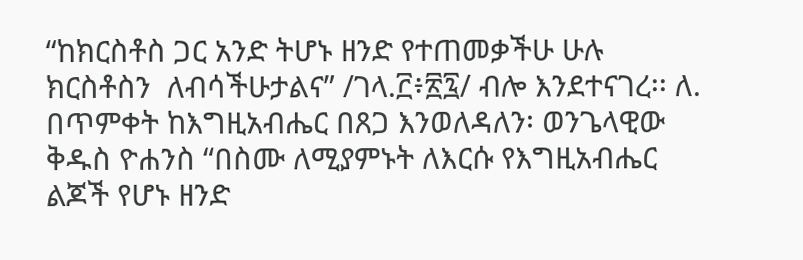“ከክርስቶስ ጋር አንድ ትሆኑ ዘንድ የተጠመቃችሁ ሁሉ ክርስቶስን  ለብሳችሁታልና” /ገላ.፫፥፳፯/ ብሎ እንደተናገረ፡፡ ለ. በጥምቀት ከእግዚአብሔር በጸጋ እንወለዳለን፡ ወንጌላዊው ቅዱስ ዮሐንስ “በስሙ ለሚያምኑት ለእርሱ የእግዚአብሔር ልጆች የሆኑ ዘንድ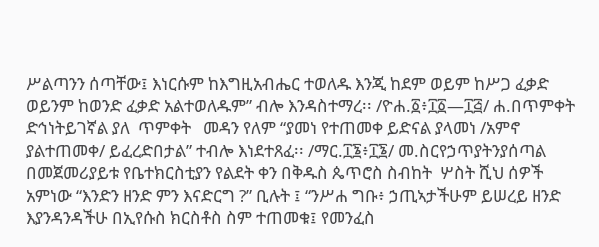ሥልጣንን ሰጣቸው፤ እነርሱም ከእግዚአብሔር ተወለዱ እንጂ ከደም ወይም ከሥጋ ፈቃድ ወይንም ከወንድ ፈቃድ አልተወለዱም” ብሎ እንዳስተማረ፡፡ /ዮሐ.፩፥፲፩—፲፭/ ሐ.በጥምቀት ድኅነትይገኛል ያለ  ጥምቀት   መዳን የለም “ያመነ የተጠመቀ ይድናል ያላመነ /አምኖ  ያልተጠመቀ/ ይፈረድበታል” ተብሎ እነደተጸፈ፡፡ /ማር.፲፮፥፲፮/ መ.ስርየኃጥያትንያሰጣል  በመጀመሪያይቱ የቤተክርስቲያን የልደት ቀን በቅዱስ ጴጥሮስ ስብከት  ሦስት ሺህ ሰዎች አምነው “እንድን ዘንድ ምን እናድርግ ?” ቢሉት ፤ “ንሥሐ ግቡ፥ ኃጢኣታችሁም ይሠረይ ዘንድ እያንዳንዳችሁ በኢየሱስ ክርስቶስ ስም ተጠመቁ፤ የመንፈስ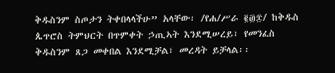ቅዱስንም ስጦታን ትቀበላላችሁ” አላቸው፡ /የሐ/ሥራ ፪፴፷/ ከቅዱስ ጴጥሮስ ትምህርት በጥምቀት ኃጢኣት እንደሚሠረይ፣ የመንፈስ ቅዱስንም ጸጋ መቀበል እንደሚቻል፣ መረዳት ይቻላል፡፡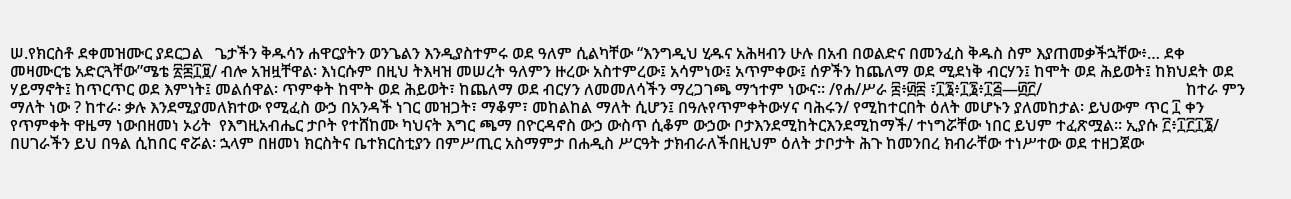ሠ.የክርስቶ ደቀመዝሙር ያደርጋል   ጌታችን ቅዱሳን ሐዋርያትን ወንጌልን እንዲያስተምሩ ወደ ዓለም ሲልካቸው “እንግዲህ ሂዱና አሕዛብን ሁሉ በአብ በወልድና በመንፈስ ቅዱስ ስም እያጠመቃችኋቸው፥… ደቀ መዛሙርቴ አድርጓቸው”ሜቴ ፳፷፲፱/ ብሎ አዝዟቸዋል፡ እነርሱም በዚህ ትእዛዝ መሠረት ዓለምን ዙረው አስተምረው፤ አሳምነው፤ አጥምቀው፤ ሰዎችን ከጨለማ ወደ ሚደነቅ ብርሃን፤ ከሞት ወደ ሕይወት፤ ከክህደት ወደ ሃይማኖት፤ ከጥርጥር ወደ እምነት፤ መልሰዋል፡ ጥምቀት ከሞት ወደ ሕይወት፣ ከጨለማ ወደ ብርሃን ለመመለሳችን ማረጋገጫ ማኀተም ነውና፡፡ /የሐ/ሥራ ፰፥፴፰ ፣፲፮፥፲፮፥፲፭—፴፫/                                    ከተራ ምን ማለት ነው ? ከተራ፡ ቃሉ እንደሚያመለክተው የሚፈስ ውኃ በአንዳች ነገር መዝጋት፣ ማቆም፣ መከልከል ማለት ሲሆን፤ በዓሉየጥምቀትውሃና ባሕሩን/ የሚከተርበት ዕለት መሆኑን ያለመከታል፡ ይህውም ጥር ፲ ቀን የጥምቀት ዋዜማ ነውበዘመነ ኦሪት  የእግዚአብሔር ታቦት የተሸከሙ ካህናት እግር ጫማ በዮርዳኖስ ውኃ ውስጥ ሲቆም ውኃው ቦታእንደሚከትርእንደሚከማች/ ተነግሯቸው ነበር ይህም ተፈጽሟል፡፡ ኢያሱ ፫፥፲፫፲፮/ በሀገራችን ይህ በዓል ሲከበር ኖሯል፡ ኋላም በዘመነ ክርስትና ቤተክርስቲያን በምሥጢር አስማምታ በሐዲስ ሥርዓት ታክብራለችበዚህም ዕለት ታቦታት ሕጉ ከመንበረ ክብራቸው ተነሥተው ወደ ተዘጋጀው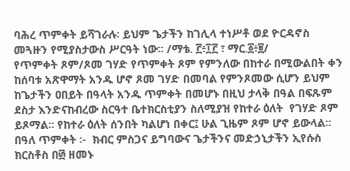ባሕረ ጥምቀት ይሻገራሉ፡ ይህም ጌታችን ከገሊላ ተነሥቶ ወደ ዮርዳኖስ መጓዙን የሚያስታውስ ሥርዓት ነው፡፡ /ማቴ. ፫፥፲፫ ፣ ማር.፩፥፱/                            የጥምቀት ጾም/ጾመ ገሃድ የጥምቀት ጾም የምንለው በከተራ በሚውልበት ቀን ከሰባቱ አጽዋማት አንዱ ሆኖ ጾመ ገሃድ በመባል የምንጾመው ሲሆን ይህም ከጌታችን ዐበይት በዓላት አንዱ ጥምቀት በመሆኑ በዚህ ታላቅ በዓል በፍጹም ደስታ እንድናከብረው ስርዓተ ቤተክርስቲያን ስለሚያዝ የከተራ ዕለት  የገሃድ ጾም ይጾማል፡፡ የከተራ ዕለት ሰንበት ካልሆነ በቀር፤ ሁል ጊዜም ጾም ሆኖ ይውላል፡፡ በዓለ ጥምቀት ፡-  ክብር ምስጋና ይግባውና ጌታችንና መድኃኒታችን ኢየሱስ ክርስቶስ በ፴ ዘመኑ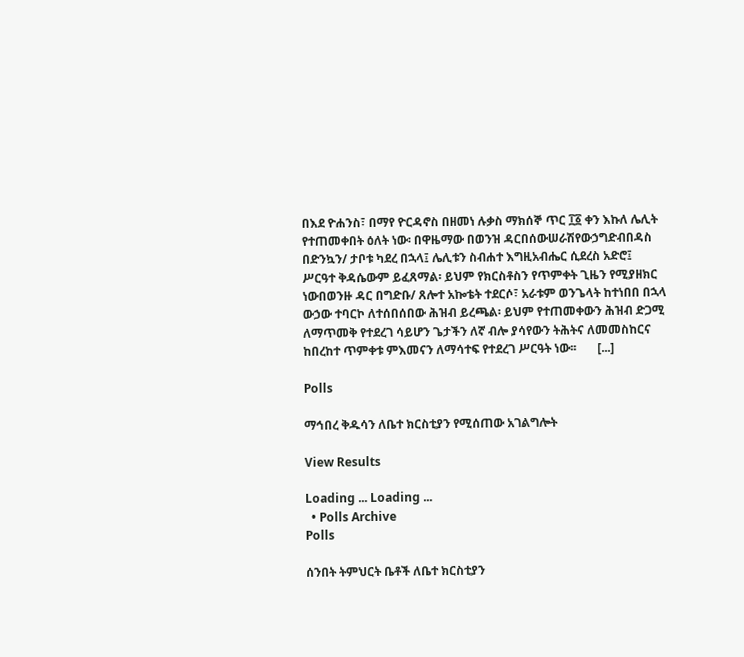በእደ ዮሐንስ፣ በማየ ዮርዳኖስ በዘመነ ሉቃስ ማክሰኞ ጥር ፲፩ ቀን እኩለ ሌሊት የተጠመቀበት ዕለት ነው፡ በዋዜማው በወንዝ ዳርበሰውሠራሽየውኃግድብበዳስ በድንኳን/ ታቦቱ ካደረ በኋላ፤ ሌሊቱን ስብሐተ እግዚአብሔር ሲደረስ አድሮ፤  ሥርዓተ ቅዳሴውም ይፈጸማል፡ ይህም የክርስቶስን የጥምቀት ጊዜን የሚያዘክር ነውበወንዙ ዳር በግድቡ/ ጸሎተ አኰቴት ተደርሶ፣ አራቱም ወንጌላት ከተነበበ በኋላ ውኃው ተባርኮ ለተሰበሰበው ሕዝብ ይረጫል፡ ይህም የተጠመቀውን ሕዝብ ድጋሚ ለማጥመቅ የተደረገ ሳይሆን ጌታችን ለኛ ብሎ ያሳየውን ትሕትና ለመመስከርና ከበረከተ ጥምቀቱ ምእመናን ለማሳተፍ የተደረገ ሥርዓት ነው፡፡       [...]

Polls

ማኅበረ ቅዱሳን ለቤተ ክርስቲያን የሚሰጠው አገልግሎት

View Results

Loading ... Loading ...
  • Polls Archive
Polls

ሰንበት ትምህርት ቤቶች ለቤተ ክርስቲያን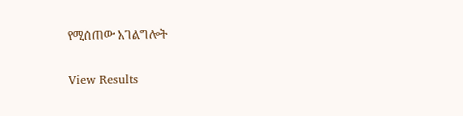የሚሰጠው አገልግሎት

View Results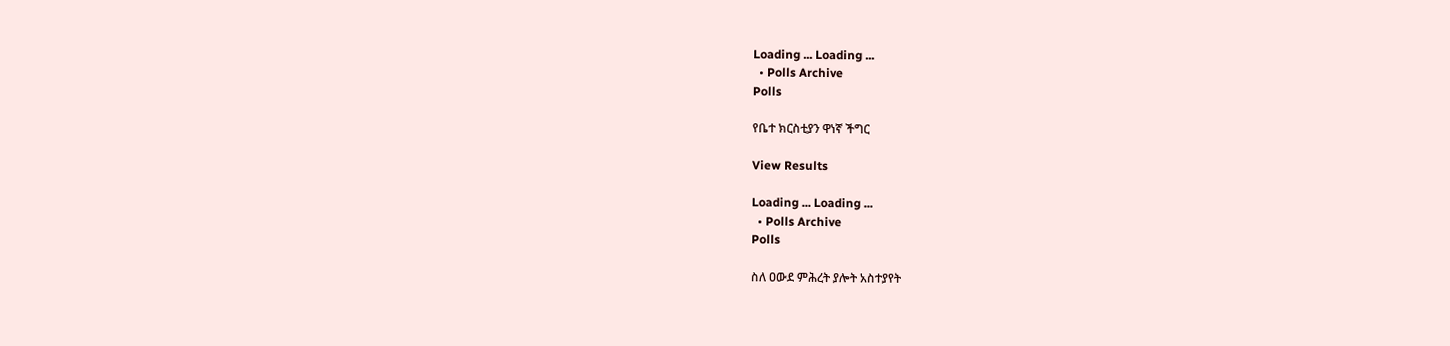Loading ... Loading ...
  • Polls Archive
Polls

የቤተ ክርስቲያን ዋነኛ ችግር

View Results

Loading ... Loading ...
  • Polls Archive
Polls

ስለ ዐውደ ምሕረት ያሎት አስተያየት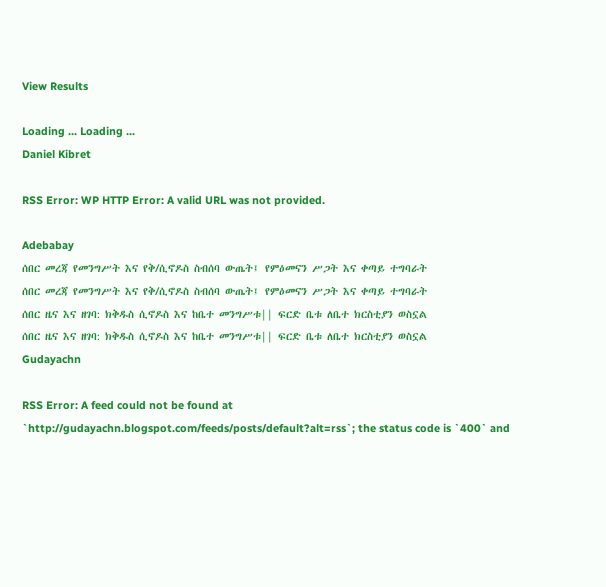View Results

Loading ... Loading ...
Daniel Kibret

RSS Error: WP HTTP Error: A valid URL was not provided.

Adebabay
ሰበር መረጃ የመንግሥት እና የቅ/ሲኖዶስ ስብሰባ ውጤት፤ የምዕመናን ሥጋት እና ቀጣይ ተግባራት
ሰበር መረጃ የመንግሥት እና የቅ/ሲኖዶስ ስብሰባ ውጤት፤ የምዕመናን ሥጋት እና ቀጣይ ተግባራት
ሰበር ዜና እና ዘገባ: ክቅዱስ ሲኖዶስ እና ከቤተ መንግሥቱ|| ፍርድ ቤቱ ለቤተ ክርስቲያን ወስኗል
ሰበር ዜና እና ዘገባ: ክቅዱስ ሲኖዶስ እና ከቤተ መንግሥቱ|| ፍርድ ቤቱ ለቤተ ክርስቲያን ወስኗል
Gudayachn

RSS Error: A feed could not be found at `http://gudayachn.blogspot.com/feeds/posts/default?alt=rss`; the status code is `400` and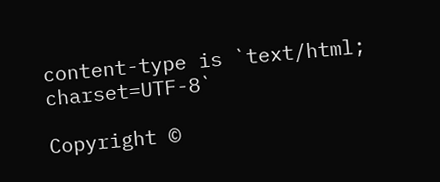content-type is `text/html; charset=UTF-8`

Copyright ©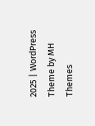2025 | WordPress Theme by MH Themes